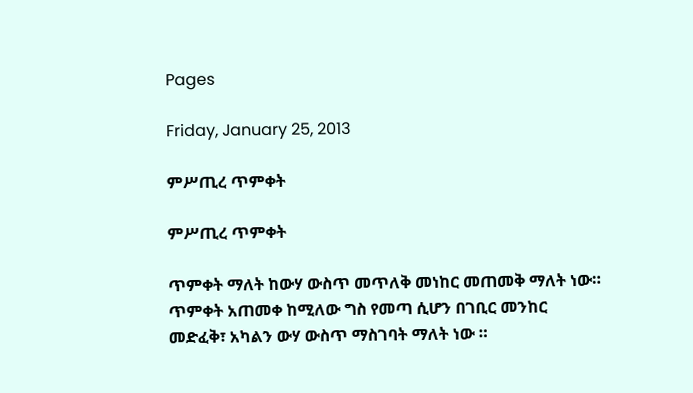Pages

Friday, January 25, 2013

ምሥጢረ ጥምቀት

ምሥጢረ ጥምቀት

ጥምቀት ማለት ከውሃ ውስጥ መጥለቅ መነከር መጠመቅ ማለት ነው። ጥምቀት አጠመቀ ከሚለው ግስ የመጣ ሲሆን በገቢር መንከር መድፈቅ፣ አካልን ውሃ ውስጥ ማስገባት ማለት ነው ።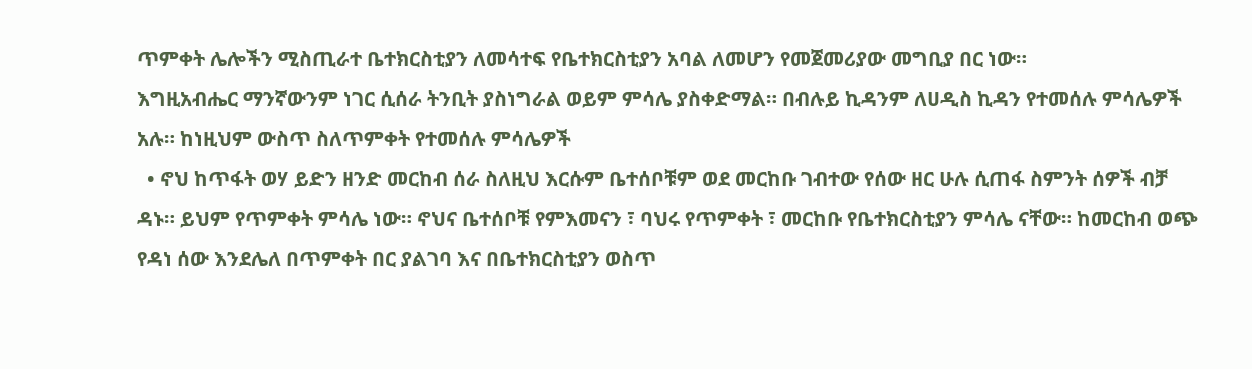ጥምቀት ሌሎችን ሚስጢራተ ቤተክርስቲያን ለመሳተፍ የቤተክርስቲያን አባል ለመሆን የመጀመሪያው መግቢያ በር ነው።
እግዚአብሔር ማንኛውንም ነገር ሲሰራ ትንቢት ያስነግራል ወይም ምሳሌ ያስቀድማል። በብሉይ ኪዳንም ለሀዲስ ኪዳን የተመሰሉ ምሳሌዎች አሉ። ከነዚህም ውስጥ ስለጥምቀት የተመሰሉ ምሳሌዎች
  • ኖህ ከጥፋት ወሃ ይድን ዘንድ መርከብ ሰራ ስለዚህ እርሱም ቤተሰቦቹም ወደ መርከቡ ገብተው የሰው ዘር ሁሉ ሲጠፋ ስምንት ሰዎች ብቻ ዳኑ። ይህም የጥምቀት ምሳሌ ነው። ኖህና ቤተሰቦቹ የምእመናን ፣ ባህሩ የጥምቀት ፣ መርከቡ የቤተክርስቲያን ምሳሌ ናቸው። ከመርከብ ወጭ የዳነ ሰው እንደሌለ በጥምቀት በር ያልገባ እና በቤተክርስቲያን ወስጥ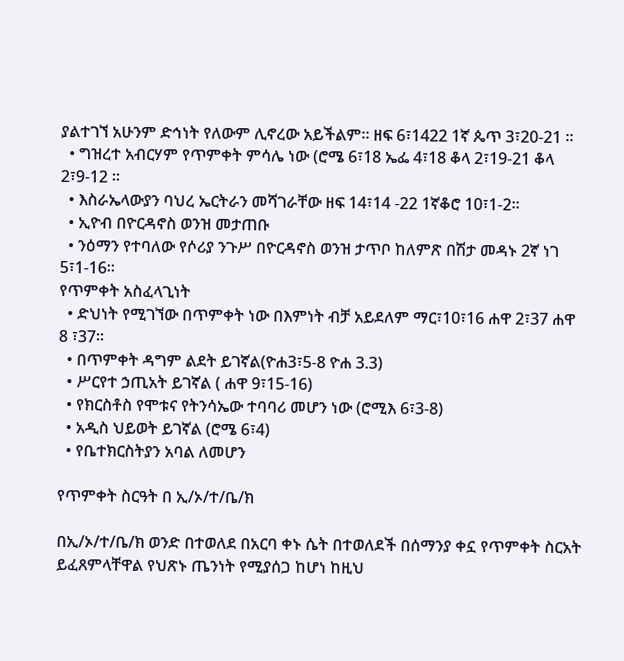ያልተገኘ አሁንም ድኅነት የለውም ሊኖረው አይችልም። ዘፍ 6፣1422 1ኛ ጴጥ 3፣20-21 ።
  • ግዝረተ አብርሃም የጥምቀት ምሳሌ ነው (ሮሜ 6፣18 ኤፌ 4፣18 ቆላ 2፣19-21 ቆላ 2፣9-12 ።
  • እስራኤላውያን ባህረ ኤርትራን መሻገራቸው ዘፍ 14፣14 -22 1ኛቆሮ 10፣1-2።
  • ኢዮብ በዮርዳኖስ ወንዝ መታጠቡ
  • ንዕማን የተባለው የሶሪያ ንጉሥ በዮርዳኖስ ወንዝ ታጥቦ ከለምጽ በሽታ መዳኑ 2ኛ ነገ 5፣1-16።
የጥምቀት አስፈላጊነት
  • ድህነት የሚገኘው በጥምቀት ነው በእምነት ብቻ አይደለም ማር፣10፣16 ሐዋ 2፣37 ሐዋ 8 ፣37።
  • በጥምቀት ዳግም ልደት ይገኛል(ዮሐ3፣5-8 ዮሐ 3.3)
  • ሥርየተ ኃጢአት ይገኛል ( ሐዋ 9፣15-16)
  • የክርስቶስ የሞቱና የትንሳኤው ተባባሪ መሆን ነው (ሮሚእ 6፣3-8)
  • አዲስ ህይወት ይገኛል (ሮሜ 6፣4)
  • የቤተክርስትያን አባል ለመሆን

የጥምቀት ስርዓት በ ኢ/ኦ/ተ/ቤ/ክ

በኢ/ኦ/ተ/ቤ/ክ ወንድ በተወለደ በአርባ ቀኑ ሴት በተወለደች በሰማንያ ቀኗ የጥምቀት ስርአት ይፈጸምላቸዋል የህጽኑ ጤንነት የሚያሰጋ ከሆነ ከዚህ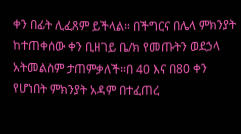ቀን በፊት ሊፈጸም ይችላል። በችግርና በሌላ ምክንያት ከተጠቀሰው ቀን ቢዘገይ ቤ/ክ የመጡትን ወደኃላ አትመልስም ታጠምቃለች።በ 40 እና በ80 ቀን የሆነበት ምክንያት አዳም በተፈጠረ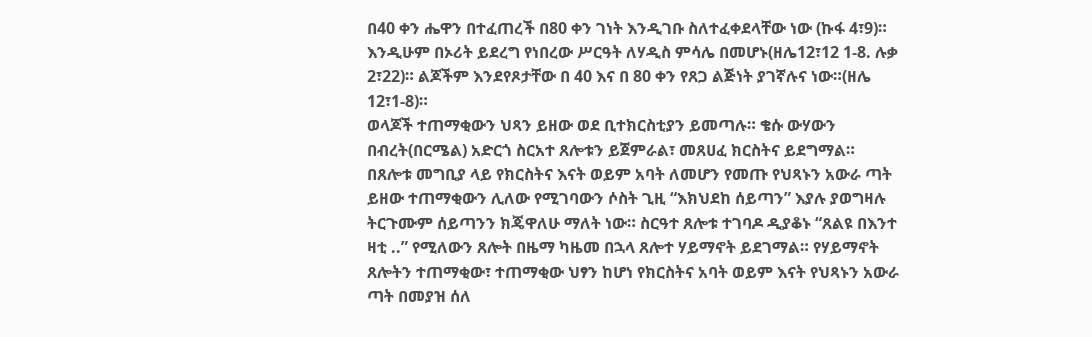በ40 ቀን ሔዋን በተፈጠረች በ80 ቀን ገነት እንዲገቡ ስለተፈቀደላቸው ነው (ኩፋ 4፣9)። እንዲሁም በኦሪት ይደረግ የነበረው ሥርዓት ለሃዲስ ምሳሌ በመሆኑ(ዘሌ12፣12 1-8. ሉቃ 2፣22)። ልጆችም እንደየጾታቸው በ 40 እና በ 80 ቀን የጸጋ ልጅነት ያገኛሉና ነው።(ዘሌ 12፣1-8)።
ወላጆች ተጠማቂውን ህጻን ይዘው ወደ ቢተክርስቲያን ይመጣሉ። ቄሱ ውሃውን በብረት(በርሜል) አድርጎ ስርአተ ጸሎቱን ይጀምራል፣ መጸሀፈ ክርስትና ይደግማል። በጸሎቱ መግቢያ ላይ የክርስትና እናት ወይም አባት ለመሆን የመጡ የህጻኑን አውራ ጣት ይዘው ተጠማቂውን ሊለው የሚገባውን ሶስት ጊዚ “እክህደከ ሰይጣን” እያሉ ያወግዛሉ ትርጉሙም ሰይጣንን ክጄዋለሁ ማለት ነው። ስርዓተ ጸሎቱ ተገባዶ ዲያቆኑ “ጸልዩ በእንተ ዛቲ ..” የሚለውን ጸሎት በዜማ ካዜመ በኋላ ጸሎተ ሃይማኖት ይደገማል። የሃይማኖት ጸሎትን ተጠማቂው፣ ተጠማቂው ህፃን ከሆነ የክርስትና አባት ወይም እናት የህጻኑን አውራ ጣት በመያዝ ሰለ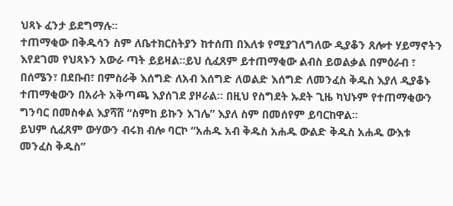ህጻኑ ፈንታ ይደግማሉ።
ተጠማቂው በቅዱሳን ስም ለቤተክርስትያን ከተሰጠ በእለቱ የሚያገለግለው ዲያቆን ጸሎተ ሃይማኖትን እየደገመ የህጻኑን አውራ ጣት ይይዛል።ይህ ሲፈጸም ይተጠማቂው ልብስ ይወልቃል በምዕራብ ፣ በሰሜን፣ በደቡብ፣ በምስራቅ እሰግድ ለአብ እሰግድ ለወልድ እሰግድ ለመንፈስ ቅዱስ እያለ ዲያቆኑ ተጠማቂውን በአራት አቅጣጫ እያሰገደ ያዞራል። በዚህ የስግደት ኡደት ጊዜ ካህኑም የተጠማቂውን ግንባር በመስቀል እያሻሸ “ስምከ ይኩን እገሌ” እያለ ስም በመሰየም ይባርከዋል።
ይህም ሲፈጸም ውሃውን ብሩክ ብሎ ባርኮ “አሐዱ አብ ቅዱስ አሐዱ ውልድ ቅዱስ አሐዱ ውእቱ መንፈስ ቅዱስ”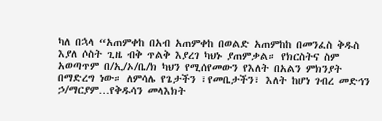ካለ በኋላ “አጠምቀከ በአብ አጠምቀከ በወልድ አጠምከከ በመንፈስ ቅዱስ እያለ ሶስት ጊዜ ብቅ ጥልቅ እያረገ ካህኑ ያጠምቃል። የክርስትና ስም አወጣጥም በ/ኢ/ኦ/ቤ/ክ ካህን የሚሰየመውን የእለት በአልን ምክንያት በማድረግ ነው። ለምሳሌ የጌታችን ፣የመቤታችን፣ እለት ከሆነ ገብረ መድኅን ኃ/ማርያም…የቅዱሳን መላእክት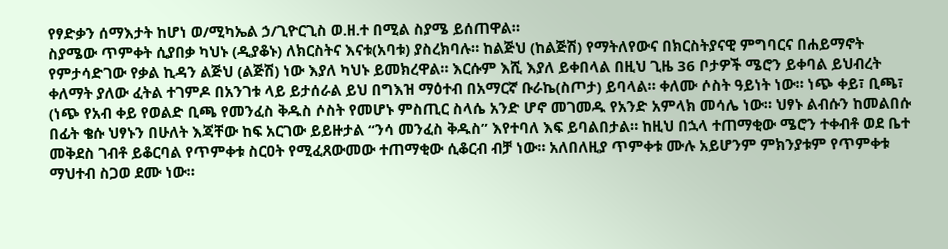የፃድቃን ሰማእታት ከሆነ ወ/ሚካኤል ኃ/ጊዮርጊስ ወ.ዘ.ተ በሚል ስያሜ ይሰጠዋል።
ስያሜው ጥምቀት ሲያበቃ ካህኑ (ዲያቆኑ) ለክርስትና እናቱ(አባቱ) ያስረክባሉ። ከልጅህ (ከልጅሽ) የማትለየውና በክርስትያናዊ ምግባርና በሐይማኖት የምታሳድገው የቃል ኪዳን ልጅህ (ልጅሽ) ነው እያለ ካህኑ ይመክረዋል። እርሱም እሺ እያለ ይቀበላል በዚህ ጊዜ 36 ቦታዎች ሜሮን ይቀባል ይህብረት ቀለማት ያለው ፈትል ተገምዶ በአንገቱ ላይ ይታሰራል ይህ በግእዝ ማዕተብ በአማርኛ ቡራኬ(ስጦታ) ይባላል። ቀለሙ ሶስት ዓይነት ነው። ነጭ ቀይ፣ ቢጫ፣ (ነጭ የአብ ቀይ የወልድ ቢጫ የመንፈስ ቅዱስ ሶስት የመሆኑ ምስጢር ስላሴ አንድ ሆኖ መገመዱ የአንድ አምላክ መሳሌ ነው። ህፃኑ ልብሱን ከመልበሱ በፊት ቄሱ ህፃኑን በሁለት እጃቸው ከፍ አርገው ይይዙታል “ንሳ መንፈስ ቅዱስ” እየተባለ እፍ ይባልበታል። ከዚህ በኋላ ተጠማቂው ሜሮን ተቀብቶ ወደ ቤተ መቅደስ ገብቶ ይቆርባል የጥምቀቱ ስርዐት የሚፈጸውመው ተጠማቂው ሲቆርብ ብቻ ነው። አለበለዚያ ጥምቀቱ ሙሉ አይሆንም ምክንያቱም የጥምቀቱ ማህተብ ስጋወ ደሙ ነው።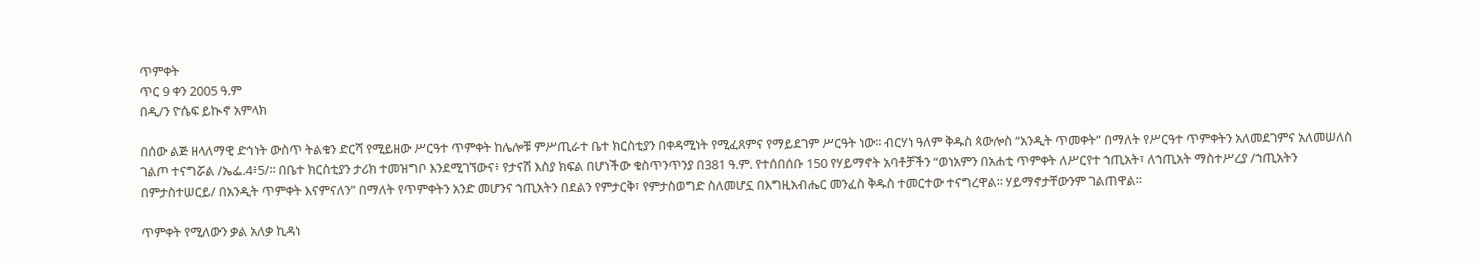ጥምቀት
ጥር 9 ቀን 2005 ዓ.ም
በዲ/ን ዮሴፍ ይኲኖ አምላክ

በሰው ልጅ ዘላለማዊ ድኅነት ውስጥ ትልቁን ድርሻ የሚይዘው ሥርዓተ ጥምቀት ከሌሎቹ ምሥጢራተ ቤተ ክርስቲያን በቀዳሚነት የሚፈጸምና የማይደገም ሥርዓት ነው፡፡ ብርሃነ ዓለም ቅዱስ ጳውሎስ “አንዲት ጥመቀት” በማለት የሥርዓተ ጥምቀትን አለመደገምና አለመሠለስ ገልጦ ተናግሯል /ኤፌ.4፥5/፡፡ በቤተ ክርስቲያን ታሪክ ተመዝግቦ እንደሚገኘውና፥ የታናሽ እስያ ክፍል በሆነችው ቁስጥንጥንያ በ381 ዓ.ም. የተሰበሰቡ 150 የሃይማኖት አባቶቻችን “ወነአምን በአሐቲ ጥምቀት ለሥርየተ ኀጢአት፣ ለኀጢአት ማስተሥረያ /ኀጢአትን በምታስተሠርይ/ በአንዲት ጥምቀት እናምናለን” በማለት የጥምቀትን አንድ መሆንና ኀጢአትን በደልን የምታርቅ፣ የምታስወግድ ስለመሆኗ በእግዚአብሔር መንፈስ ቅዱስ ተመርተው ተናግረዋል፡፡ ሃይማኖታቸውንም ገልጠዋል፡፡

ጥምቀት የሚለውን ቃል አለቃ ኪዳነ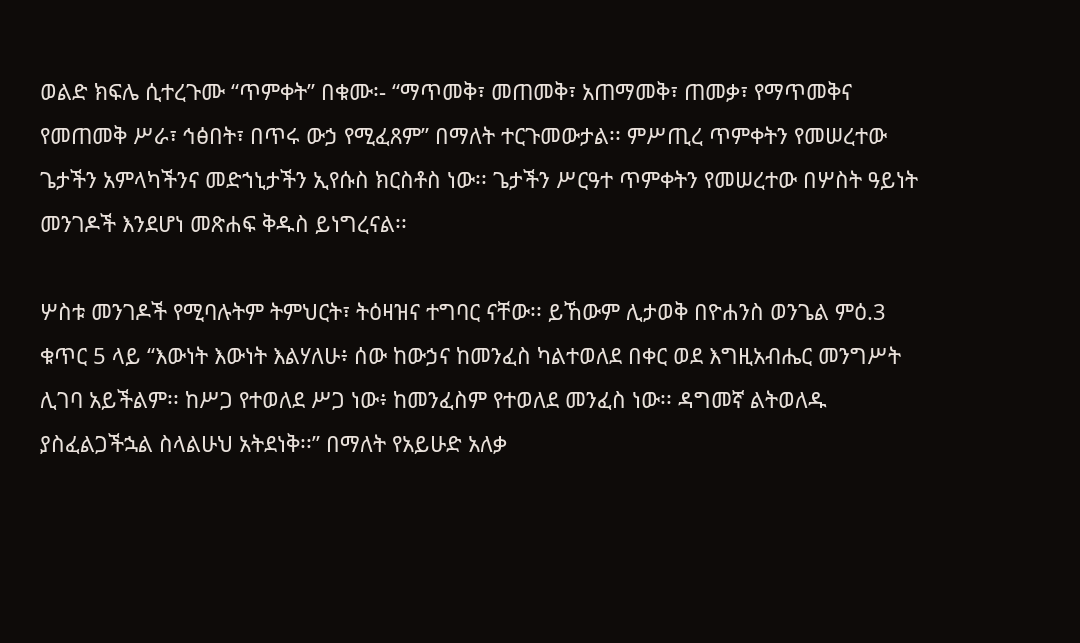ወልድ ክፍሌ ሲተረጉሙ “ጥምቀት” በቁሙ፡- “ማጥመቅ፣ መጠመቅ፣ አጠማመቅ፣ ጠመቃ፣ የማጥመቅና የመጠመቅ ሥራ፣ ኅፅበት፣ በጥሩ ውኃ የሚፈጸም” በማለት ተርጉመውታል፡፡ ምሥጢረ ጥምቀትን የመሠረተው ጌታችን አምላካችንና መድኀኒታችን ኢየሱስ ክርስቶስ ነው፡፡ ጌታችን ሥርዓተ ጥምቀትን የመሠረተው በሦስት ዓይነት መንገዶች እንደሆነ መጽሐፍ ቅዱስ ይነግረናል፡፡

ሦስቱ መንገዶች የሚባሉትም ትምህርት፣ ትዕዛዝና ተግባር ናቸው፡፡ ይኸውም ሊታወቅ በዮሐንስ ወንጌል ምዕ.3 ቁጥር 5 ላይ “እውነት እውነት እልሃለሁ፥ ሰው ከውኃና ከመንፈስ ካልተወለደ በቀር ወደ እግዚአብሔር መንግሥት ሊገባ አይችልም፡፡ ከሥጋ የተወለደ ሥጋ ነው፥ ከመንፈስም የተወለደ መንፈስ ነው፡፡ ዳግመኛ ልትወለዱ ያስፈልጋችኋል ስላልሁህ አትደነቅ፡፡” በማለት የአይሁድ አለቃ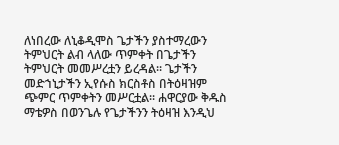ለነበረው ለኒቆዲሞስ ጌታችን ያስተማረውን ትምህርት ልብ ላለው ጥምቀት በጌታችን ትምህርት መመሥረቷን ይረዳል፡፡ ጌታችን መድኀኒታችን ኢየሱስ ክርስቶስ በትዕዛዝም ጭምር ጥምቀትን መሥርቷል፡፡ ሐዋርያው ቅዱስ ማቴዎስ በወንጌሉ የጌታችንን ትዕዛዝ እንዲህ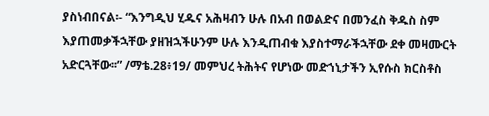ያስነብበናል፡- “እንግዲህ ሂዱና አሕዛብን ሁሉ በአብ በወልድና በመንፈስ ቅዱስ ስም እያጠመቃችኋቸው ያዘዝኋችሁንም ሁሉ እንዲጠብቁ እያስተማራችኋቸው ደቀ መዛሙርት አድርጓቸው፡፡” /ማቴ.28፥19/ መምህረ ትሕትና የሆነው መድኀኒታችን ኢየሱስ ክርስቶስ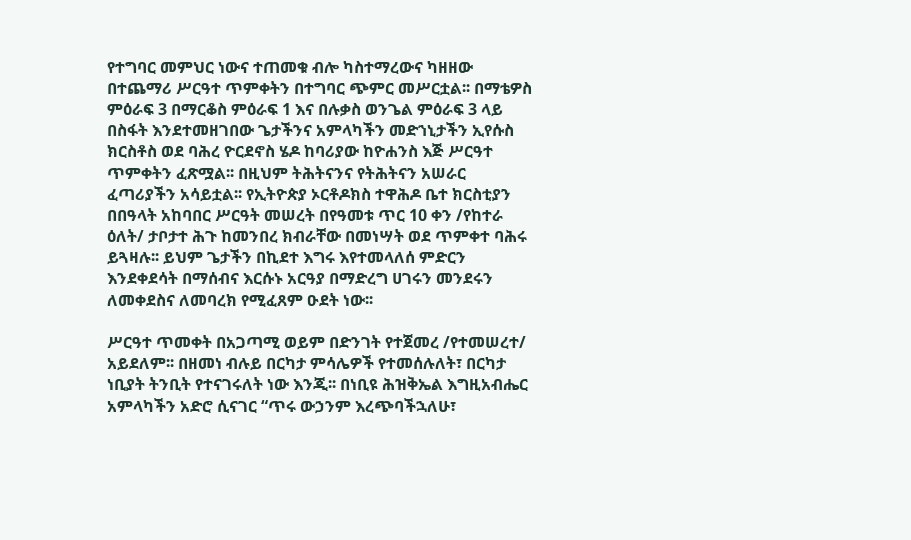የተግባር መምህር ነውና ተጠመቁ ብሎ ካስተማረውና ካዘዘው በተጨማሪ ሥርዓተ ጥምቀትን በተግባር ጭምር መሥርቷል፡፡ በማቴዎስ ምዕራፍ 3 በማርቆስ ምዕራፍ 1 እና በሉቃስ ወንጌል ምዕራፍ 3 ላይ በስፋት እንደተመዘገበው ጌታችንና አምላካችን መድኀኒታችን ኢየሱስ ክርስቶስ ወደ ባሕረ ዮርደኖስ ሄዶ ከባሪያው ከዮሐንስ እጅ ሥርዓተ ጥምቀትን ፈጽሟል፡፡ በዚህም ትሕትናንና የትሕትናን አሠራር ፈጣሪያችን አሳይቷል፡፡ የኢትዮጵያ ኦርቶዶክስ ተዋሕዶ ቤተ ክርስቲያን በበዓላት አከባበር ሥርዓት መሠረት በየዓመቱ ጥር 10 ቀን /የከተራ ዕለት/ ታቦታተ ሕጉ ከመንበረ ክብራቸው በመነሣት ወደ ጥምቀተ ባሕሩ ይጓዛሉ፡፡ ይህም ጌታችን በኪደተ እግሩ እየተመላለሰ ምድርን እንደቀደሳት በማሰብና እርሱኑ አርዓያ በማድረግ ሀገሩን መንደሩን ለመቀደስና ለመባረክ የሚፈጸም ዑደት ነው፡፡

ሥርዓተ ጥመቀት በአጋጣሚ ወይም በድንገት የተጀመረ /የተመሠረተ/ አይደለም፡፡ በዘመነ ብሉይ በርካታ ምሳሌዎች የተመሰሉለት፣ በርካታ ነቢያት ትንቢት የተናገሩለት ነው እንጂ፡፡ በነቢዩ ሕዝቅኤል እግዚአብሔር አምላካችን አድሮ ሲናገር “ጥሩ ውኃንም እረጭባችኋለሁ፣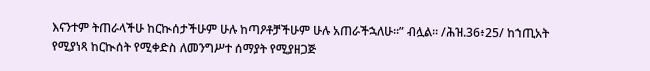እናንተም ትጠራላችሁ ከርኲሰታችሁም ሁሉ ከጣዖቶቻችሁም ሁሉ አጠራችኋለሁ፡፡” ብሏል፡፡ /ሕዝ.36፥25/ ከኀጢአት የሚያነጻ ከርኲሰት የሚቀድስ ለመንግሥተ ሰማያት የሚያዘጋጅ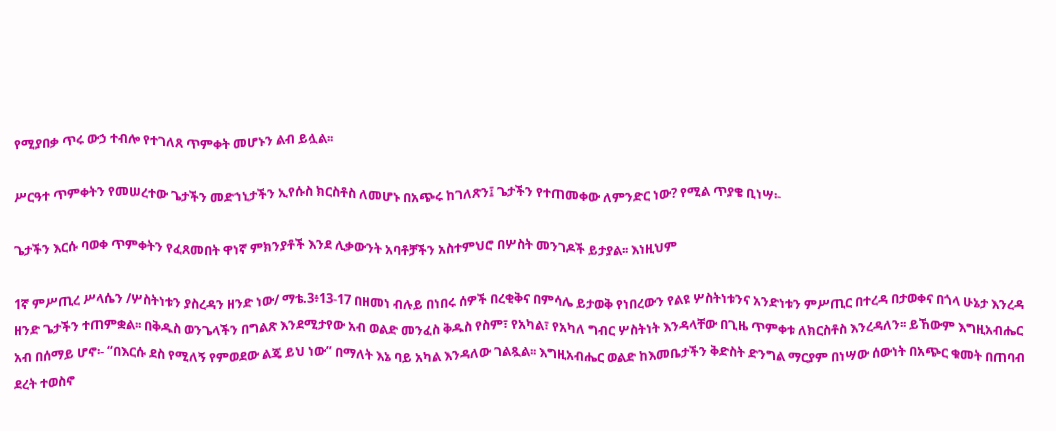የሚያበቃ ጥሩ ውኃ ተብሎ የተገለጸ ጥምቀት መሆኑን ልብ ይሏል፡፡

ሥርዓተ ጥምቀትን የመሠረተው ጌታችን መድኀኒታችን ኢየሱስ ክርስቶስ ለመሆኑ በአጭሩ ከገለጽን፤ ጌታችን የተጠመቀው ለምንድር ነው? የሚል ጥያቄ ቢነሣ፡-

ጌታችን እርሱ ባወቀ ጥምቀትን የፈጸመበት ዋነኛ ምክንያቶች እንደ ሊቃውንት አባቶቻችን አስተምህሮ በሦስት መንገዶች ይታያል፡፡ እነዚህም

1ኛ ምሥጢረ ሥላሴን /ሦስትነቱን ያስረዳን ዘንድ ነው/ ማቴ.3፥13-17 በዘመነ ብሉይ በነበሩ ሰዎች በረቂቅና በምሳሌ ይታወቅ የነበረውን የልዩ ሦስትነቱንና አንድነቱን ምሥጢር በተረዳ በታወቀና በጎላ ሁኔታ እንረዳ ዘንድ ጌታችን ተጠምቋል፡፡ በቅዱስ ወንጌላችን በግልጽ እንደሚታየው አብ ወልድ መንፈስ ቅዱስ የስም፣ የአካል፣ የአካለ ግብር ሦስትነት እንዳላቸው በጊዜ ጥምቀቱ ለክርስቶስ እንረዳለን፡፡ ይኸውም እግዚአብሔር አብ በሰማይ ሆኖ፡- “በእርሱ ደስ የሚለኝ የምወደው ልጄ ይህ ነው” በማለት እኔ ባይ አካል እንዳለው ገልጿል፡፡ እግዚአብሔር ወልድ ከእመቤታችን ቅድስት ድንግል ማርያም በነሣው ሰውነት በአጭር ቁመት በጠባብ ደረት ተወስኖ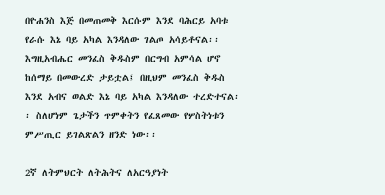በዮሐንስ እጅ በመጠመቅ እርሱም እንደ ባሕርይ አባቱ የራሱ እኔ ባይ አካል እንዳለው ገልጦ አሳይቶናል፡፡ እግዚአብሔር መንፈስ ቅዱስም በርግብ አምሳል ሆኖ ከሰማይ በመውረድ ታይቷል፤ በዚህም መንፈስ ቅዱስ እንደ አብና ወልድ እኔ ባይ አካል እንዳለው ተረድተናል፡፡ ስለሆነም ጌታችን ጥምቀትን የፈጸመው የሦስትነቱን ምሥጢር ይገልጽልን ዘንድ ነው፡፡

2ኛ ለትምህርት ለትሕትና ለአርዓያነት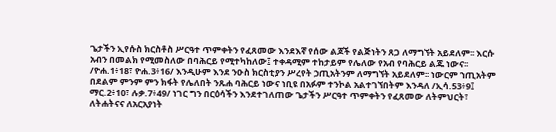ጌታችን ኢየሱስ ክርስቶስ ሥርዓተ ጥምቀትን የፈጸመው እንደእኛ የሰው ልጆች የልጅነትን ጸጋ ለማግኘት አይደለም፡፡ እርሱ አብን በመልክ የሚመስለው በባሕርይ የሚተካከለው፤ ተቀዳሚም ተከታይም የሌለው የአብ የባሕርይ ልጁ ነውና፡፡ /ዮሐ.1፥18፣ ዮሐ.3፥16/ እንዲሁም እንደ ንዑስ ክርስቲያን ሥረየት ኃጢአትንም ለማግኘት አይደለም፡፡ ነውርም ኀጢአትም በደልም ምንም ምን ክፋት የሌለበት ንጹሐ ባሕርይ ነውና ነቢዩ በአፉም ተንኮል አልተገኘበትም እንዳለ /ኢሳ.53፥9፤ ማር.2፥10፣ ሉቃ.7፥49/ ነገር ግን በርዕሳችን እንደተገለጠው ጌታችን ሥርዓተ ጥምቀትን የፈጸመው ለትምህርት፣ ለትሐትናና ለአርአያነት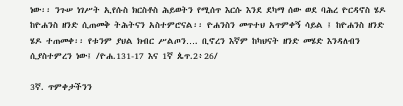ነው፡፡ ንጉሠ ነገሥት ኢየሱስ ክርስቶስ ሕይወትን የሚሰጥ እርሱ እንደ ደካማ ሰው ወደ ባሕረ ዮርዳኖስ ሄዶ ከዮሐንስ ዘንድ ሲጠመቅ ትሕትናን አስተምሮናል፡፡ ዮሐንስን መጥተህ አጥምቀኝ ሳይል ፤ ከዮሐንስ ዘንድ ሄዶ ተጠመቀ፡፡ የቱንም ያህል ክብር ሥልጦን…. ቢኖረን እኛም ከካህናት ዘንድ መሄድ እንዳለብን ሲያስተምረን ነው፤ /ዮሐ.131-17 እና 1ኛ ጴጥ.2፥26/

3ኛ. ጥምቀታችንን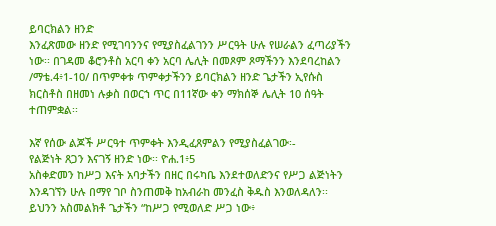ይባርክልን ዘንድ
እንፈጽመው ዘንድ የሚገባንንና የሚያስፈልገንን ሥርዓት ሁሉ የሠራልን ፈጣሪያችን ነው፡፡ በገዳመ ቆሮንቶስ አርባ ቀን አርባ ሌሊት በመጾም ጾማችንን እንደባረከልን /ማቴ.4፥1-10/ በጥምቀቱ ጥምቀታችንን ይባርክልን ዘንድ ጌታችን ኢየሱስ ክርስቶስ በዘመነ ሉቃስ በወርኀ ጥር በ11ኛው ቀን ማክሰኞ ሌሊት 10 ሰዓት ተጠምቋል፡፡

እኛ የሰው ልጆች ሥርዓተ ጥምቀት እንዲፈጸምልን የሚያስፈልገው፡-
የልጅነት ጸጋን እናገኝ ዘንድ ነው፡፡ ዮሐ.1፥5
አስቀድመን ከሥጋ እናት አባታችን በዘር በሩካቤ እንደተወለድንና የሥጋ ልጅነትን እንዳገኘን ሁሉ በማየ ገቦ ስንጠመቅ ከአብራከ መንፈስ ቅዱስ እንወለዳለን፡፡ ይህንን አስመልክቶ ጌታችን “ከሥጋ የሚወለድ ሥጋ ነው፥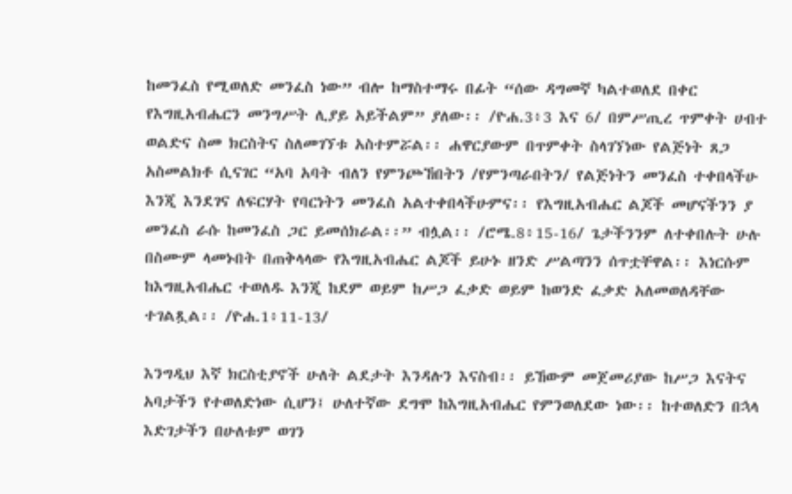ከመንፈስ የሚወለድ መንፈስ ነው” ብሎ ከማስተማሩ በፊት “ሰው ዳግመኛ ካልተወለደ በቀር የእግዚአብሔርን መንግሥት ሊያይ አይችልም” ያለው፡፡ /ዮሐ.3፥3 እና 6/ በምሥጢረ ጥምቀት ሀብተ ወልድና ስመ ክርስትና ስለመገኘቱ አስተምሯል፡፡ ሐዋርያውም በጥምቀት ስላገኘነው የልጅነት ጸጋ አስመልክቶ ሲናገር “አባ አባት ብለን የምንጮኸበትን /የምንጣራበትን/ የልጅነትን መንፈስ ተቀበላችሁ እንጂ እንደገና ለፍርሃት የባርነትን መንፈስ አልተቀበላችሁምና፡፡ የእግዚአብሔር ልጆች መሆናችንን ያ መንፈስ ራሱ ከመንፈስ ጋር ይመሰክራል፡፡” ብሏል፡፡ /ሮሜ.8፥15-16/ ጌታችንንም ለተቀበሉት ሁሉ በስሙም ላመኑበት በጠቅላላው የእግዚአብሔር ልጆች ይሁኑ ዘንድ ሥልጣንን ሰጥቷቸዋል፡፡ እነርሱም ከእግዚአብሔር ተወለዱ እንጂ ከደም ወይም ከሥጋ ፈቃድ ወይም ከወንድ ፈቃድ አለመወለዳቸው ተገልጿል፡፡ /ዮሐ.1፥11-13/

እንግዲህ እኛ ክርስቲያኖች ሁለት ልደታት እንዳሉን እናስብ፡፡ ይኸውም መጀመሪያው ከሥጋ እናትና አባታችን የተወለድነው ሲሆን፤ ሁለተኛው ደግሞ ከእግዚአብሔር የምንወለደው ነው፡፡ ከተወለድን በኋላ እድገታችን በሁለቱም ወገን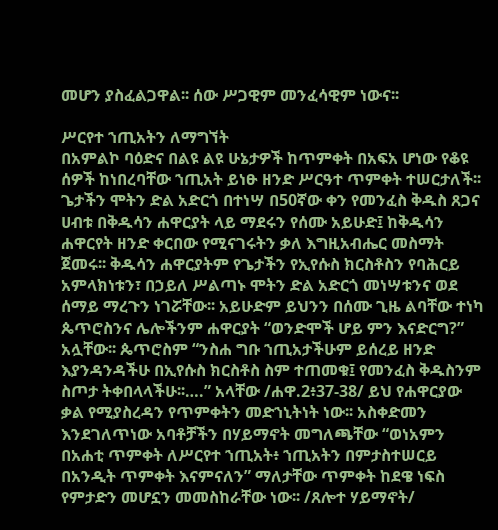መሆን ያስፈልጋዋል፡፡ ሰው ሥጋዊም መንፈሳዊም ነውና፡፡

ሥርየተ ኀጢአትን ለማግኘት
በአምልኮ ባዕድና በልዩ ልዩ ሁኔታዎች ከጥምቀት በአፍአ ሆነው የቆዩ ሰዎች ከነበረባቸው ኀጢአት ይነፁ ዘንድ ሥርዓተ ጥምቀት ተሠርታለች፡፡ ጌታችን ሞትን ድል አድርጎ በተነሣ በ50ኛው ቀን የመንፈስ ቅዱስ ጸጋና ሀብቱ በቅዱሳን ሐዋርያት ላይ ማደሩን የሰሙ አይሁድ፤ ከቅዱሳን ሐዋርየት ዘንድ ቀርበው የሚናገሩትን ቃለ እግዚአብሔር መስማት ጀመሩ፡፡ ቅዱሳን ሐዋርያትም የጌታችን የኢየሱስ ክርስቶስን የባሕርይ አምላክነቱን፣ በኃይለ ሥልጣኑ ሞትን ድል አድርጎ መነሣቱንና ወደ ሰማይ ማረጉን ነገሯቸው፡፡ አይሁድም ይህንን በሰሙ ጊዜ ልባቸው ተነካ ጴጥሮስንና ሌሎችንም ሐዋርያት “ወንድሞች ሆይ ምን እናድርግ?” አሏቸው፡፡ ጴጥሮስም “ንስሐ ግቡ ኀጢአታችሁም ይሰረይ ዘንድ እያንዳንዳችሁ በኢየሱስ ክርስቶስ ስም ተጠመቁ፤ የመንፈስ ቅዱስንም ስጦታ ትቀበላላችሁ፡፡….” አላቸው /ሐዋ.2፥37-38/ ይህ የሐዋርያው ቃል የሚያስረዳን የጥምቀትን መድኀኒትነት ነው፡፡ አስቀድመን እንደገለጥነው አባቶቻችን በሃይማኖት መግለጫቸው “ወነአምን በአሐቲ ጥምቀት ለሥርየተ ኀጢአት፥ ኀጢአትን በምታስተሠርይ በአንዲት ጥምቀት እናምናለን” ማለታቸው ጥምቀት ከደዌ ነፍስ የምታድን መሆኗን መመስከራቸው ነው፡፡ /ጸሎተ ሃይማኖት/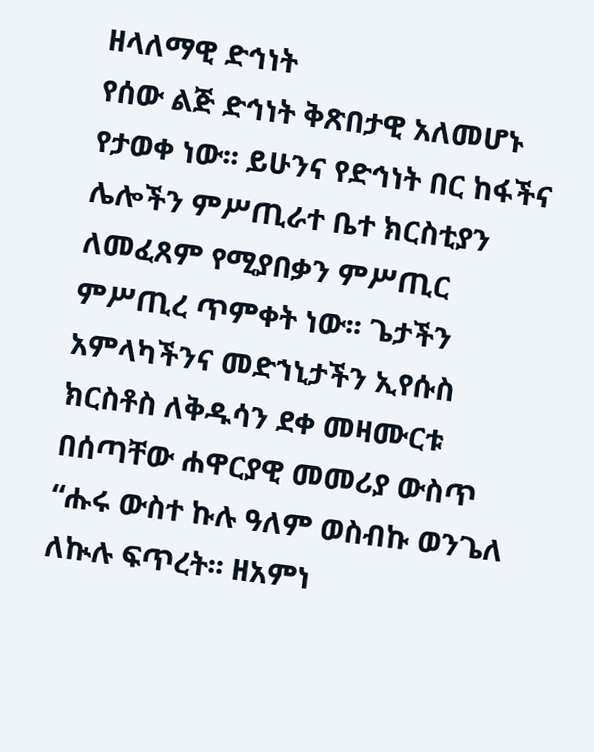ዘላለማዊ ድኅነት
የሰው ልጅ ድኅነት ቅጽበታዊ አለመሆኑ የታወቀ ነው፡፡ ይሁንና የድኅነት በር ከፋችና ሌሎችን ምሥጢራተ ቤተ ክርስቲያን ለመፈጸም የሚያበቃን ምሥጢር ምሥጢረ ጥምቀት ነው፡፡ ጌታችን አምላካችንና መድኀኒታችን ኢየሱስ ክርስቶስ ለቅዱሳን ደቀ መዛሙርቱ በሰጣቸው ሐዋርያዊ መመሪያ ውስጥ “ሑሩ ውስተ ኩሉ ዓለም ወስብኩ ወንጌለ ለኲሉ ፍጥረት፡፡ ዘአምነ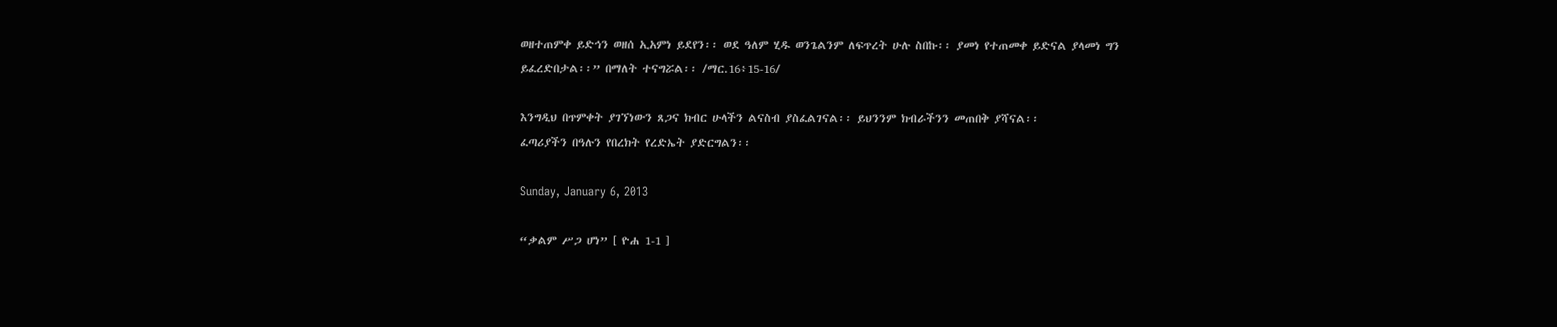ወዘተጠምቀ ይድኅን ወዘሰ ኢአምነ ይደየን፡፡ ወደ ዓለም ሂዱ ወንጌልንም ለፍጥረት ሁሉ ስበኩ፡፡ ያመነ የተጠመቀ ይድናል ያላመነ ግን ይፈረድበታል፡፡” በማለት ተናግሯል፡፡ /ማር.16፥15-16/

እንግዲህ በጥምቀት ያገኘነውን ጸጋና ክብር ሁላችን ልናስብ ያስፈልገናል፡፡ ይህንንም ክብራችንን መጠበቅ ያሻናል፡፡
ፈጣሪያችን በዓሉን የበረክት የረድኤት ያድርግልን፡፡

Sunday, January 6, 2013

“ቃልም ሥጋ ሆነ” [ ዮሐ 1-1 ]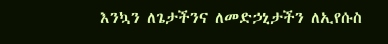እንኳን ለጌታችንና ለመድኃኒታችን ለኢየሱስ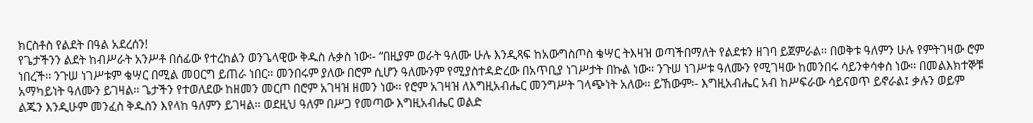ክርስቶስ የልደት በዓል አደረሰን!
የጌታችንን ልደት ከብሥራት አንሥቶ በሰፊው የተረከልን ወንጌላዊው ቅዱስ ሉቃስ ነው፡- “በዚያም ወራት ዓለሙ ሁሉ እንዲጻፍ ከአውግስጦስ ቄሣር ትእዛዝ ወጣችበማለት የልደቱን ዘገባ ይጀምራል፡፡ በወቅቱ ዓለምን ሁሉ የምትገዛው ሮም ነበረች፡፡ ንጉሠ ነገሥቱም ቄሣር በሚል መዐርግ ይጠራ ነበር፡፡ መንበሩም ያለው በሮም ሲሆን ዓለሙንም የሚያስተዳድረው በአጥቢያ ነገሥታት በኩል ነው፡፡ ንጉሠ ነገሥቱ ዓለሙን የሚገዛው ከመንበሩ ሳይንቀሳቀስ ነው፡፡ በመልእክተኞቹ አማካይነት ዓለሙን ይገዛል፡፡ ጌታችን የተወለደው ከዘመን መርጦ በሮም አገዛዝ ዘመን ነው፡፡ የሮም አገዛዝ ለእግዚአብሔር መንግሥት ገላጭነት አለው፡፡ ይኸውም፡- እግዚአብሔር አብ ከሥፍራው ሳይናወጥ ይኖራል፤ ቃሉን ወይም ልጁን እንዲሁም መንፈስ ቅዱስን እየላከ ዓለምን ይገዛል፡፡ ወደዚህ ዓለም በሥጋ የመጣው እግዚአብሔር ወልድ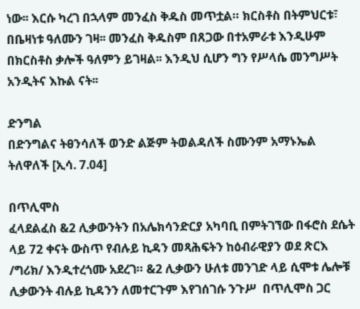ነው፡፡ እርሱ ካረገ በኋላም መንፈስ ቅዱስ መጥቷል። ክርስቶስ በትምህርቱ፣ በቤዛነቱ ዓለሙን ገዛ፡፡ መንፈስ ቅዱስም በጸጋው በተአምራቱ እንዲሁም በክርስቶስ ቃሎች ዓለምን ይገዛል፡፡ እንዲህ ሲሆን ግን የሥላሴ መንግሥት አንዲትና እኩል ናት፡፡

ድንግል
በድንግልና ትፀንሳለች ወንድ ልጅም ትወልዳለች ስሙንም አማኑኤል ትለዋለች [ኢሳ. 7.04]

በጥሊሞስ
ፈላደልፈስ &2 ሊቃውንትን በአሌክሳንድርያ አካባቢ በምትገኘው በፋሮስ ደሴት ላይ 72 ቀናት ውስጥ የብሉይ ኪዳን መጻሕፍትን ከዕብራዊያን ወደ ጽርእ /ግሪክ/ እንዲተረጎሙ አደረገ። &2 ሊቃውን ሁለቱ መንገድ ላይ ሲሞቱ ሌሎቹ ሊቃውንት ብሉይ ኪዳንን ለመተርጉም እየገሰገሱ ንጉሥ  በጥሊሞስ ጋር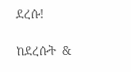ደረሱ!

ከደረሱት  &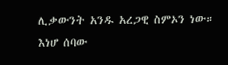ሊቃውንት አንዱ አረጋዊ ስምኦን ነው። እነሆ ሰባው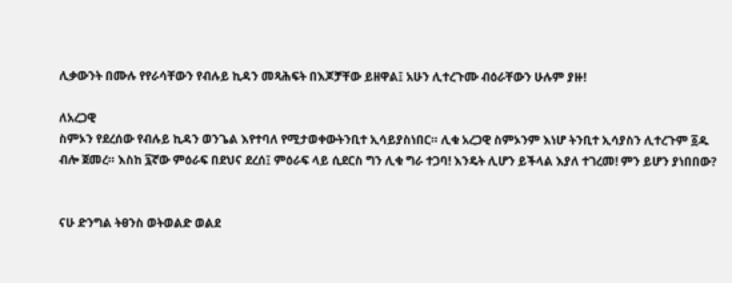ሊቃውንት በሙሉ የየራሳቸውን የብሉይ ኪዳን መጻሕፍት በእጆቻቸው ይዘዋል፤ አሁን ሊተረጉሙ ብዕራቸውን ሁሉም ያዙ!

ለአረጋዊ
ስምኦን የደረሰው የብሉይ ኪዳን ወንጌል እየተባለ የሚታወቀውትንቢተ ኢሳይያስነበር። ሊቁ አረጋዊ ስምኦንም እነሆ ትንቢተ ኢሳያስን ሊተረጉም ፩ዱ ብሎ ጀመረ። እስከ ፯ኛው ምዕራፍ በደህና ደረሰ፤ ምዕራፍ ላይ ሲደርስ ግን ሊቁ ግራ ተጋባ! እንዴት ሊሆን ይችላል እያለ ተገረመ! ምን ይሆን ያነበበው?


ናሁ ድንግል ትፀንስ ወትወልድ ወልደ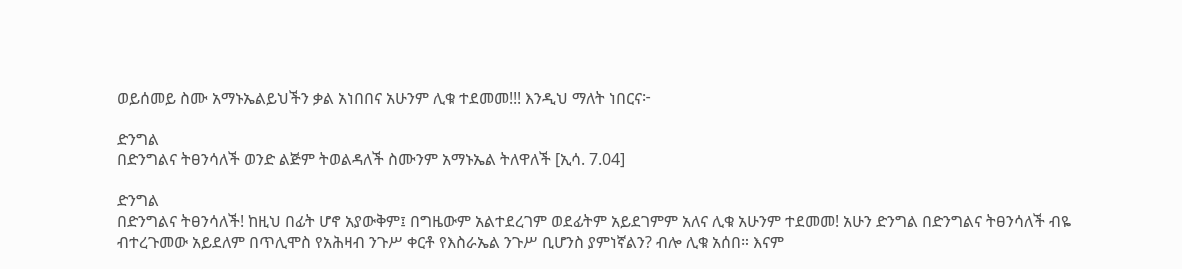ወይሰመይ ስሙ አማኑኤልይህችን ቃል አነበበና አሁንም ሊቁ ተደመመ!!! እንዲህ ማለት ነበርና፦

ድንግል
በድንግልና ትፀንሳለች ወንድ ልጅም ትወልዳለች ስሙንም አማኑኤል ትለዋለች [ኢሳ. 7.04]

ድንግል
በድንግልና ትፀንሳለች! ከዚህ በፊት ሆኖ አያውቅም፤ በግዜውም አልተደረገም ወደፊትም አይደገምም አለና ሊቁ አሁንም ተደመመ! አሁን ድንግል በድንግልና ትፀንሳለች ብዬ ብተረጉመው አይደለም በጥሊሞስ የአሕዛብ ንጉሥ ቀርቶ የእስራኤል ንጉሥ ቢሆንስ ያምነኛልን? ብሎ ሊቁ አሰበ። እናም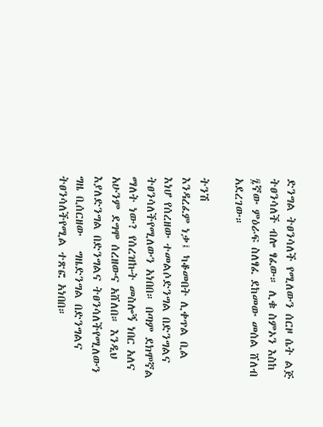ድንግል ትፀንሳለች የሚለውን ሰርዞ ሴት ልጅ ትፀንሳለች ብሎ ፃፈው። ሊቁ ስምኦን እስከ ፯ኛው ምዕራፍ ስለፃፈ ደከመው መሰል ሸለብ አደረገው።

ትንሽ
እንዳረፈም ነቃ፤ ካቆመበት ሊቀጥል ቢል እነሆ የሰረዘው ተመልሶድንግል በድንግልና ትፀንሳለችየሚለውን አነበበ። በጣም ደክሞኛል ማለት ነው? የሰረዝኩት መስሎኝ ነበር አለና አሁንም ደግሞ ሰረዘውና አሸለበ። እንዲህ እያለድንግል በድንግልና ትፀንሳለችየሚለውን   ግዜ ቢሰርዘው   ግዜድንግል በድንግልና ትፀንሳለችየሚል ተጽፎ አነበበ።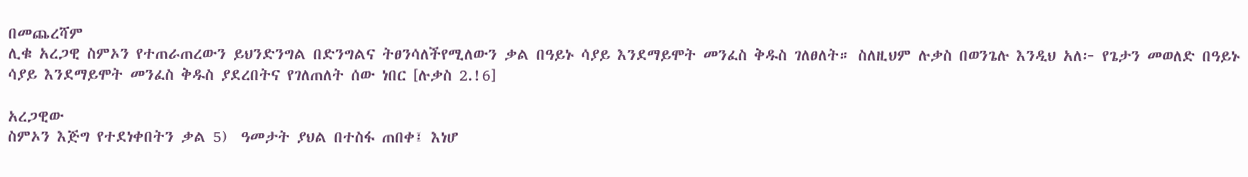በመጨረሻም
ሊቁ አረጋዊ ስምኦን የተጠራጠረውን ይህንድንግል በድንግልና ትፀንሳለችየሚለውን ቃል በዓይኑ ሳያይ እንደማይሞት መንፈስ ቅዱስ ገለፀለት። ስለዚህም ሉቃስ በወንጌሉ እንዲህ አለ፦ የጌታን መወለድ በዓይኑ ሳያይ እንደማይሞት መንፈስ ቅዱስ ያደረበትና የገለጠለት ሰው ነበር [ሉቃስ 2.!6]

አረጋዊው
ስምኦን እጅግ የተደነቀበትን ቃል 5)  ዓመታት ያህል በተስፋ ጠበቀ፤ እነሆ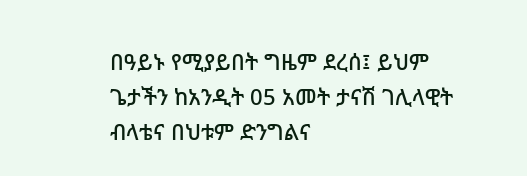በዓይኑ የሚያይበት ግዜም ደረሰ፤ ይህም ጌታችን ከአንዲት 05 አመት ታናሽ ገሊላዊት ብላቴና በህቱም ድንግልና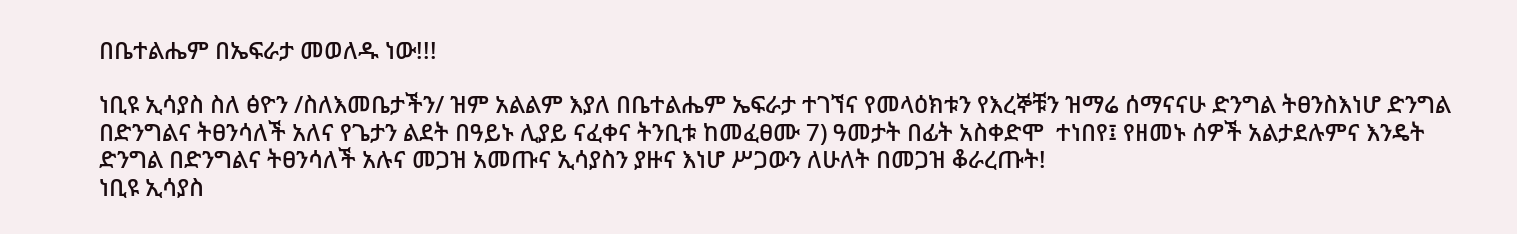በቤተልሔም በኤፍራታ መወለዱ ነው!!!

ነቢዩ ኢሳያስ ስለ ፅዮን /ስለእመቤታችን/ ዝም አልልም እያለ በቤተልሔም ኤፍራታ ተገኘና የመላዕክቱን የእረኞቹን ዝማሬ ሰማናናሁ ድንግል ትፀንስእነሆ ድንግል በድንግልና ትፀንሳለች አለና የጌታን ልደት በዓይኑ ሊያይ ናፈቀና ትንቢቱ ከመፈፀሙ 7) ዓመታት በፊት አስቀድሞ  ተነበየ፤ የዘመኑ ሰዎች አልታደሉምና እንዴት ድንግል በድንግልና ትፀንሳለች አሉና መጋዝ አመጡና ኢሳያስን ያዙና እነሆ ሥጋውን ለሁለት በመጋዝ ቆራረጡት!
ነቢዩ ኢሳያስ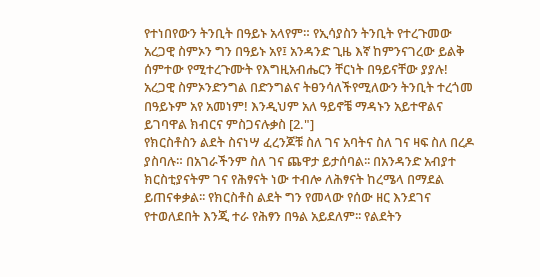የተነበየውን ትንቢት በዓይኑ አላየም። የኢሳያስን ትንቢት የተረጉመው አረጋዊ ስምኦን ግን በዓይኑ አየ፤ አንዳንድ ጊዜ እኛ ከምንናገረው ይልቅ ሰምተው የሚተረጉሙት የእግዚአብሔርን ቸርነት በዓይናቸው ያያሉ!
አረጋዊ ስምኦንድንግል በድንግልና ትፀንሳለችየሚለውን ትንቢት ተረጎመ በዓይኑም አየ አመነም! እንዲህም አለ ዓይኖቼ ማዳኑን አይተዋልና ይገባዋል ክብርና ምስጋናሉቃስ [2."]
የክርስቶስን ልደት ስናነሣ ፈረንጆቹ ስለ ገና አባትና ስለ ገና ዛፍ ስለ በረዶ ያስባሉ። በአገራችንም ስለ ገና ጨዋታ ይታሰባል፡፡ በአንዳንድ አብያተ ክርስቲያናትም ገና የሕፃናት ነው ተብሎ ለሕፃናት ከረሜላ በማደል ይጠናቀቃል፡፡ የክርስቶስ ልደት ግን የመላው የሰው ዘር እንደገና የተወለደበት እንጂ ተራ የሕፃን በዓል አይደለም፡፡ የልደትን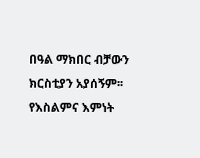በዓል ማክበር ብቻውን ክርስቲያን አያሰኝም፡፡ የእስልምና እምነት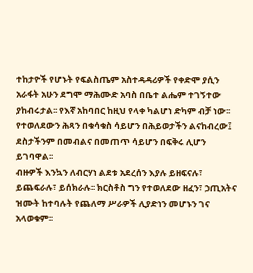ተከታዮች የሆኑት የፍልስጤም አስተዳዳሪዎች የቀድሞ ያሲን አራፋት አሁን ደግሞ ማሕሙድ አባስ በቤተ ልሔም ተገኝተው ያከብሩታል፡፡ የእኛ አከባበር ከዚህ የላቀ ካልሆነ ድካም ብቻ ነው፡፡ የተወለደውን ሕጻን በቁሳቁስ ሳይሆን በሕይወታችን ልናከብረው፤ ደስታችንም በመብልና በመጠጥ ሳይሆን በፍቅሩ ሊሆን ይገባዋል፡፡
ብዙዎች እንኳን ለብርሃነ ልደቱ አደረሰን እያሉ ይዘፍናሉ፣ ይጨፍራሉ፣ ይሰክራሉ፡፡ ክርስቶስ ግን የተወለደው ዘፈን፣ ኃጢአትና ዝሙት ከተባሉት የጨለማ ሥራዎች ሊያድነን መሆኑን ገና አላወቁም፡፡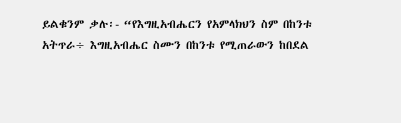ይልቁንም ቃሉ፡- “የእግዚአብሔርን የአምላክህን ስም በከንቱ አትጥራ÷ እግዚአብሔር ስሙን በከንቱ የሚጠራውን ከበደል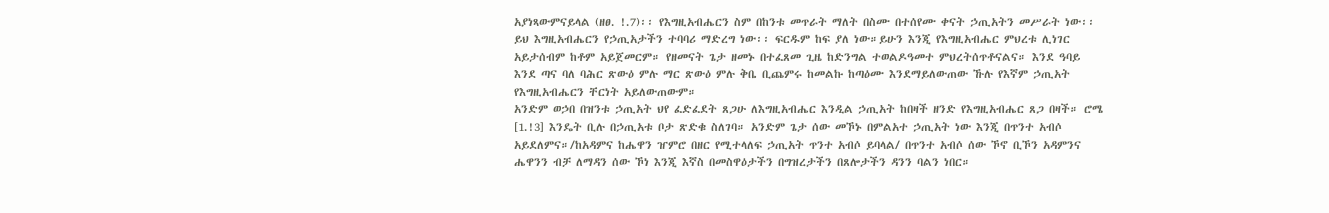አያነጻውምናይላል (ዘፀ. !.7)፡፡ የእግዚአብሔርን ስም በከንቱ መጥራት ማለት በስሙ በተሰየሙ ቀናት ኃጢአትን መሥራት ነው፡፡ ይህ እግዚአብሔርን የኃጢአታችን ተባባሪ ማድረግ ነው፡፡ ፍርዱም ከፍ ያለ ነው።ይሁን እንጂ የእግዚአብሔር ምህረቱ ሊነገር አይታሰብም ከቶም አይጀመርም። የዘመናት ጌታ ዘመኑ በተፈጸመ ጊዜ ከድንግል ተወልዶዓመተ ምህረትሰጥቶናልና። እንደ ዓባይ እንደ ጣና ባለ ባሕር ጽውዕ ምሉ ማር ጽውዕ ምሉ ቅቤ ቢጨምሩ ከመልኩ ከጣዕሙ እንደማይለውጠው ኹሉ የእኛም ኃጢአት የእግዚአብሔርን ቸርነት አይለውጠውም።
አንድም ወኃበ በዝንቱ ኃጢአት ህየ ፈድፈደት ጸጋሁ ለእግዚአብሔር እንዲል ኃጢአት ከበዛች ዘንድ የእግዚአብሔር ጸጋ በዛች። ሮሜ [1.!3] እንዴት ቢሉ በኃጢአቱ ቦታ ጽድቁ ስለገባ። አንድም ጌታ ሰው መኾኑ በምልአተ ኃጢአት ነው እንጂ በጥንተ አብሶ አይደለምና።/ከአዳምና ከሔዋን ዠምሮ በዘር የሚተላለፍ ኃጢአት ጥንተ አብሶ ይባላል/ በጥንተ አብሶ ሰው ኾኖ ቢኾን አዳምንና ሔዋንን ብቻ ለማዳን ሰው ኾነ እንጂ እኛስ በመስዋዕታችን በግዝረታችን በጸሎታችን ዳንን ባልን ነበር።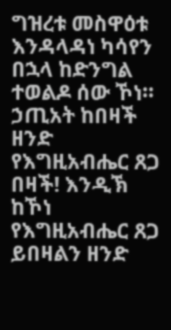ግዝረቱ መስዋዕቱ እንዳላዳነ ካሳየን በኋላ ከድንግል ተወልዶ ሰው ኾነ።
ኃጢአት ከበዛች ዘንድ የእግዚአብሔር ጸጋ በዛች! እንዲኽ ከኾነ የእግዚአብሔር ጸጋ ይበዛልን ዘንድ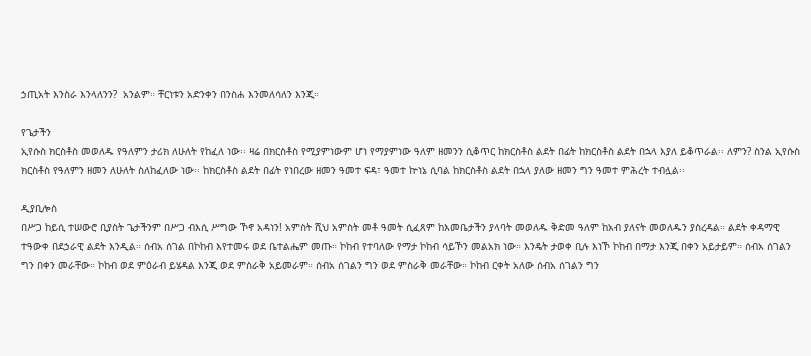ኃጢአት እንስራ እንላለንን?  አንልም። ቸርነቱን አድንቀን በንስሐ እንመለሳለን እንጂ።

የጌታችን
ኢየሱስ ክርስቶስ መወለዱ የዓለምን ታሪክ ለሁለት የከፈለ ነው፡፡ ዛሬ በክርስቶስ የሚያምነውም ሆነ የማያምነው ዓለም ዘመንን ሲቆጥር ከክርስቶስ ልደት በፊት ከክርስቶስ ልደት በኋላ እያለ ይቆጥራል፡፡ ለምን? ስንል ኢየሱስ ክርስቶስ የዓለምን ዘመን ለሁለት ስለከፈለው ነው፡፡ ከክርስቶስ ልደት በፊት የነበረው ዘመን ዓመተ ፍዳ፣ ዓመተ ኵነኔ ሲባል ከክርስቶስ ልደት በኋላ ያለው ዘመን ግን ዓመተ ምሕረት ተብሏል፡፡

ዲያቢሎስ
በሥጋ ከይሲ ተሠውሮ ቢያስት ጌታችንም በሥጋ ብእሲ ሥግው ኾኖ አዳነን! አምስት ሺህ አምስት መቶ ዓመት ሲፈጸም ከእመቤታችን ያላባት መወለዱ ቅድመ ዓለም ከአብ ያለናት መወለዱን ያስረዳል። ልደት ቀዳማዊ ተዓውቀ በደኃራዊ ልደት እንዲል። ሰብአ ሰገል በኮከብ እየተመሩ ወደ ቤተልሔም መጡ። ኮከብ የተባለው የማታ ኮከብ ሳይኾን መልአክ ነው። እንዴት ታወቀ ቢሉ እነኾ ኮከብ በማታ እንጂ በቀን አይታይም። ሰብአ ሰገልን ግን በቀን መራቸው። ኮከብ ወደ ምዕራብ ይሄዳል እንጂ ወደ ምስራቅ አይመራም። ሰብአ ሰገልን ግን ወደ ምስራቅ መራቸው። ኮከብ ርቀት አለው ሰብአ ሰገልን ግን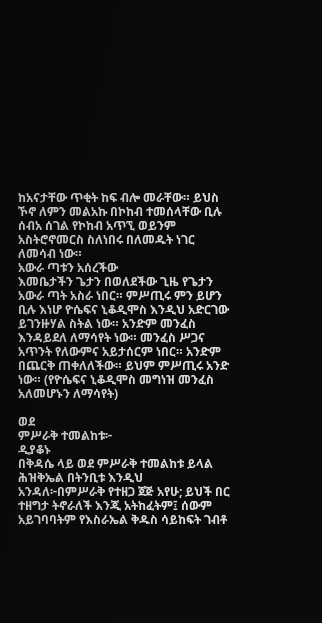ከአናታቸው ጥቂት ከፍ ብሎ መራቸው። ይህስ ኾኖ ለምን መልአኩ በኮከብ ተመሰላቸው ቢሉ ሰብአ ሰገል የኮከብ አጥኚ ወይንም አስትሮኖመርስ ስለነበሩ በለመዱት ነገር ለመሳብ ነው።
አውራ ጣቱን አሰረችው
እመቤታችን ጌታን በወለደችው ጊዜ የጌታን አውራ ጣት አስራ ነበር። ምሥጢሩ ምን ይሆን ቢሉ እነሆ ዮሴፍና ኒቆዲሞስ እንዲህ አድርገው ይገንዙሃል ስትል ነው። አንድም መንፈስ እንዳይደለ ለማሳየት ነው። መንፈስ ሥጋና አጥንት የለውምና አይታሰርም ነበር። አንድም በጨርቅ ጠቀለለችው። ይህም ምሥጢሩ አንድ ነው። (የዮሴፍና ኒቆዲሞስ መግነዝ መንፈስ አለመሆኑን ለማሳየት)

ወደ
ምሥራቅ ተመልከቱ፦
ዲያቆኑ
በቅዳሴ ላይ ወደ ምሥራቅ ተመልከቱ ይላል ሕዝቅኤል በትንቢቱ እንዲህ አንዳለ፦በምሥራቅ የተዘጋ ጀጅ አየሁ; ይህች በር ተዘግታ ትኖራለች እንጂ አትከፈትም፤ ሰውም አይገባባትም የእስራኤል ቅዱስ ሳይከፍት ገብቶ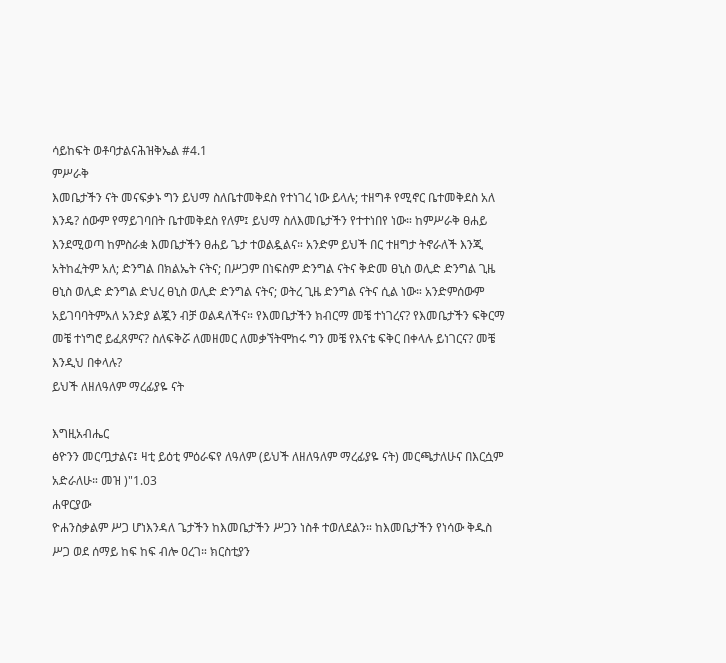ሳይከፍት ወቶባታልናሕዝቅኤል #4.1
ምሥራቅ
እመቤታችን ናት መናፍቃኑ ግን ይህማ ስለቤተመቅደስ የተነገረ ነው ይላሉ; ተዘግቶ የሚኖር ቤተመቅደስ አለ እንዴ? ሰውም የማይገባበት ቤተመቅደስ የለም፤ ይህማ ስለእመቤታችን የተተነበየ ነው። ከምሥራቅ ፀሐይ እንደሚወጣ ከምስራቋ እመቤታችን ፀሐይ ጌታ ተወልዷልና። አንድም ይህች በር ተዘግታ ትኖራለች እንጂ አትከፈትም አለ; ድንግል በክልኤት ናትና; በሥጋም በነፍስም ድንግል ናትና ቅድመ ፀኒስ ወሊድ ድንግል ጊዜ ፀኒስ ወሊድ ድንግል ድህረ ፀኒስ ወሊድ ድንግል ናትና; ወትረ ጊዜ ድንግል ናትና ሲል ነው። አንድምሰውም አይገባባትምአለ አንድያ ልጇን ብቻ ወልዳለችና። የእመቤታችን ክብርማ መቼ ተነገረና? የእመቤታችን ፍቅርማ መቼ ተነግሮ ይፈጸምና? ስለፍቅሯ ለመዘመር ለመቃኘትሞከሩ ግን መቼ የእናቴ ፍቅር በቀላሉ ይነገርና? መቼ እንዲህ በቀላሉ?
ይህች ለዘለዓለም ማረፊያዬ ናት

እግዚአብሔር
ፅዮንን መርጧታልና፤ ዛቲ ይዕቲ ምዕራፍየ ለዓለም (ይህች ለዘለዓለም ማረፊያዬ ናት) መርጫታለሁና በእርሷም አድራለሁ። መዝ )"1.03
ሐዋርያው
ዮሐንስቃልም ሥጋ ሆነእንዳለ ጌታችን ከእመቤታችን ሥጋን ነስቶ ተወለደልን። ከእመቤታችን የነሳው ቅዱስ ሥጋ ወደ ሰማይ ከፍ ከፍ ብሎ ዐረገ። ክርስቲያን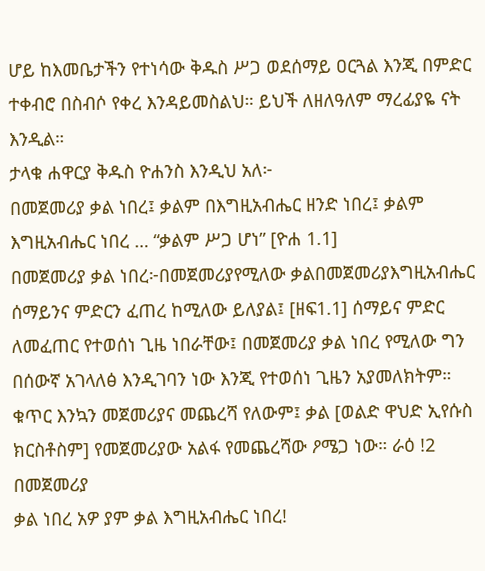ሆይ ከእመቤታችን የተነሳው ቅዱስ ሥጋ ወደሰማይ ዐርጓል እንጂ በምድር ተቀብሮ በስብሶ የቀረ እንዳይመስልህ። ይህች ለዘለዓለም ማረፊያዬ ናት እንዲል።
ታላቁ ሐዋርያ ቅዱስ ዮሐንስ እንዲህ አለ፦
በመጀመሪያ ቃል ነበረ፤ ቃልም በእግዚአብሔር ዘንድ ነበረ፤ ቃልም እግዚአብሔር ነበረ … “ቃልም ሥጋ ሆነ” [ዮሐ 1.1]
በመጀመሪያ ቃል ነበረ፦በመጀመሪያየሚለው ቃልበመጀመሪያእግዚአብሔር ሰማይንና ምድርን ፈጠረ ከሚለው ይለያል፤ [ዘፍ1.1] ሰማይና ምድር ለመፈጠር የተወሰነ ጊዜ ነበራቸው፤ በመጀመሪያ ቃል ነበረ የሚለው ግን በሰውኛ አገላለፅ እንዲገባን ነው እንጂ የተወሰነ ጊዜን አያመለክትም። ቁጥር እንኳን መጀመሪያና መጨረሻ የለውም፤ ቃል [ወልድ ዋህድ ኢየሱስ ክርስቶስም] የመጀመሪያው አልፋ የመጨረሻው ዖሜጋ ነው። ራዕ !2
በመጀመሪያ
ቃል ነበረ አዎ ያም ቃል እግዚአብሔር ነበረ!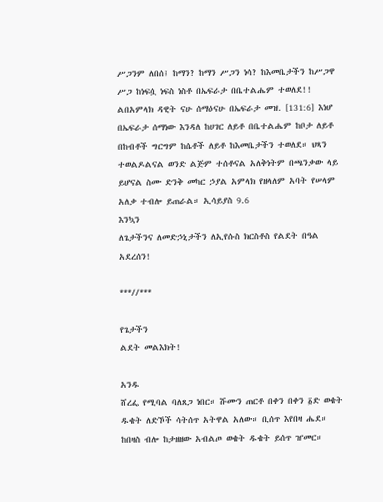ሥጋንም ለበሰ፤ ከማን? ከማን ሥጋን ነሳ? ከእመቤታችን ከሥጋዋ ሥጋ ከነፍሷ ነፍስ ነስቶ በኤፍራታ በቤተልሔም ተወለደ!! ልበአምላክ ዳዊት ናሁ ሰማዕናሁ በኤፍራታ መዝ. [131:6] እነሆ በኤፍራታ ሰማነው እንዳለ ከሀገር ለይቶ በቤተልሔም ከቦታ ለይቶ በከብቶች ግርግም ከሴቶች ለይቶ ከእመቤታችን ተወለደ። ህጻን ተወልዶልናል ወንድ ልጅም ተሰቶናል አለቅነትም በጫንቃው ላይ ይሆናል ስሙ ድንቅ መካር ኃያል አምላክ የዘላለም አባት የሠላም አለቃ ተብሎ ይጠራል። ኢሳይያስ 9.6
እንኳን
ለጌታችንና ለመድኃኒታችን ለኢየሱስ ክርስቶስ የልደት በዓል አደረሰን!

***//***

የጌታችን
ልደት መልእክት!

አንዱ
ሸረፌ የሚባል ባለጸጋ ነበር። ሹሙን ጠርቶ በቀን በቀን ፩ድ ወቄት ዱቄት ለድኾች ሳትሰጥ አትዋል አለው። ቢሰጥ እየበዛ ሔደ። ከበዛስ ብሎ ከታዘዘው አብልጦ ወቄት ዱቄት ይሰጥ ዠመር።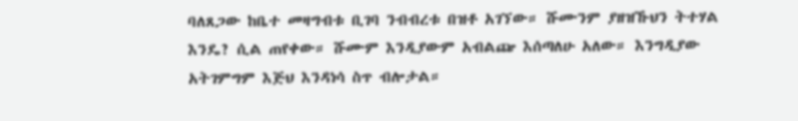ባለጸጋው ከቤተ መዛግብቱ ቢገባ ንብብረቱ በዝቶ አገኘው። ሹሙንም ያዘዝኹህን ትተሃል እንዴ? ሲል ጠየቀው። ሹሙም እንዲያውም አብልጬ እሰጣለሁ አለው። እንግዲያው አትገምግም እጅህ እንዳነሳ ስጥ ብሎታል።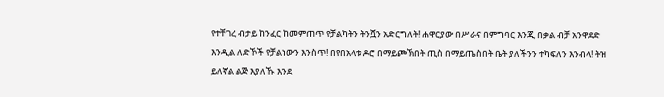የተቸገረ ብታይ ከንፈር ከመምጠጥ የቻልካትን ትንሿን አድርግለት! ሐዋርያው በሥራና በምግባር እንጂ በቃል ብቻ አንዋደድ እንዲል ለድኾች የቻልነውን እንስጥ! በየበአላቱ ዶሮ በማይጮኽበት ጢስ በማይጤስበት ቤት ያለችንን ተካፍለን እንብላ! ትዝ ይለኛል ልጅ እያለኹ እንደ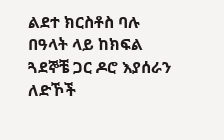ልደተ ክርስቶስ ባሉ በዓላት ላይ ከክፍል ጓደኞቼ ጋር ዶሮ እያሰራን ለድኾች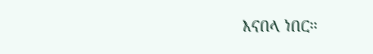እናበላ ነበር።